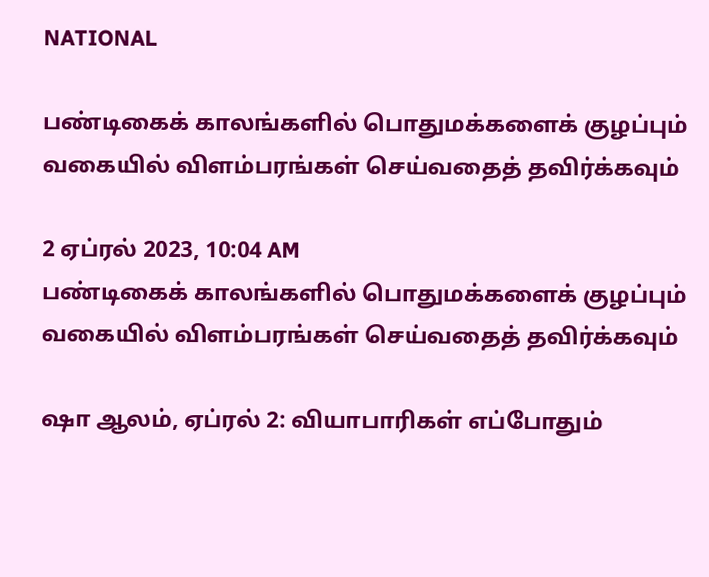NATIONAL

பண்டிகைக் காலங்களில் பொதுமக்களைக் குழப்பும் வகையில் விளம்பரங்கள் செய்வதைத் தவிர்க்கவும்

2 ஏப்ரல் 2023, 10:04 AM
பண்டிகைக் காலங்களில் பொதுமக்களைக் குழப்பும் வகையில் விளம்பரங்கள் செய்வதைத் தவிர்க்கவும்

ஷா ஆலம், ஏப்ரல் 2: வியாபாரிகள் எப்போதும்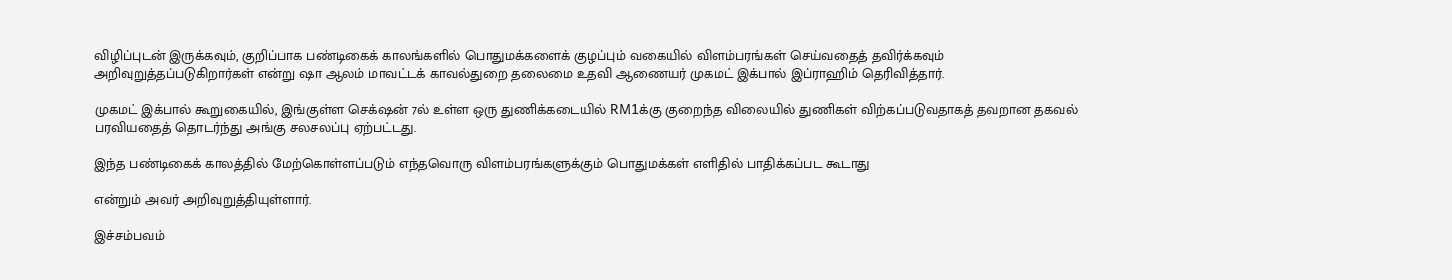விழிப்புடன் இருக்கவும், குறிப்பாக பண்டிகைக் காலங்களில் பொதுமக்களைக் குழப்பும் வகையில் விளம்பரங்கள் செய்வதைத் தவிர்க்கவும் அறிவுறுத்தப்படுகிறார்கள் என்று ஷா ஆலம் மாவட்டக் காவல்துறை தலைமை உதவி ஆணையர் முகமட் இக்பால் இப்ராஹிம் தெரிவித்தார்.

முகமட் இக்பால் கூறுகையில், இங்குள்ள செக்‌ஷன் 7ல் உள்ள ஒரு துணிக்கடையில் RM1க்கு குறைந்த விலையில் துணிகள் விற்கப்படுவதாகத் தவறான தகவல் பரவியதைத் தொடர்ந்து அங்கு சலசலப்பு ஏற்பட்டது.

இந்த பண்டிகைக் காலத்தில் மேற்கொள்ளப்படும் எந்தவொரு விளம்பரங்களுக்கும் பொதுமக்கள் எளிதில் பாதிக்கப்பட கூடாது

என்றும் அவர் அறிவுறுத்தியுள்ளார்.

இச்சம்பவம்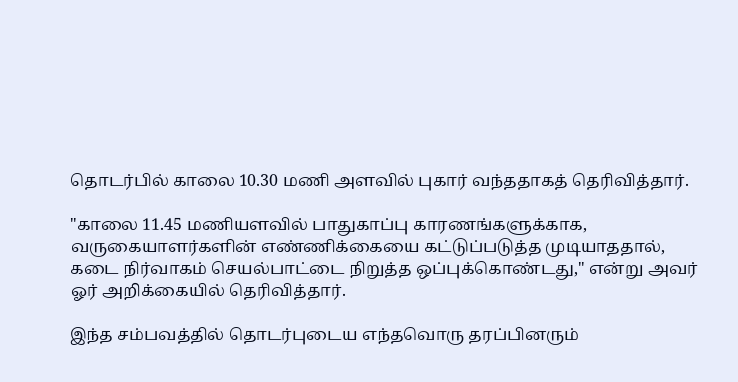தொடர்பில் காலை 10.30 மணி அளவில் புகார் வந்ததாகத் தெரிவித்தார்.

"காலை 11.45 மணியளவில் பாதுகாப்பு காரணங்களுக்காக, வருகையாளர்களின் எண்ணிக்கையை கட்டுப்படுத்த முடியாததால், கடை நிர்வாகம் செயல்பாட்டை நிறுத்த ஒப்புக்கொண்டது," என்று அவர் ஓர் அறிக்கையில் தெரிவித்தார்.

இந்த சம்பவத்தில் தொடர்புடைய எந்தவொரு தரப்பினரும்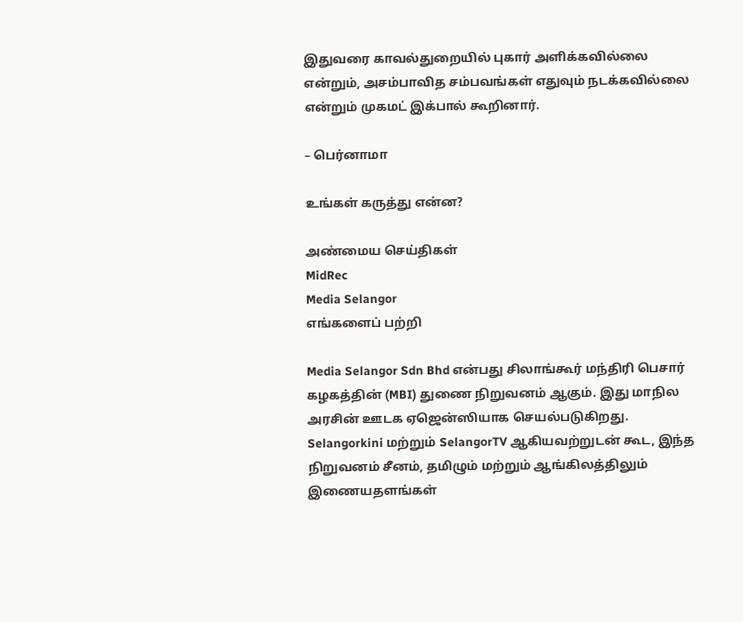இதுவரை காவல்துறையில் புகார் அளிக்கவில்லை என்றும், அசம்பாவித சம்பவங்கள் எதுவும் நடக்கவில்லை என்றும் முகமட் இக்பால் கூறினார்.

– பெர்னாமா

உங்கள் கருத்து என்ன?

அண்மைய செய்திகள்
MidRec
Media Selangor
எங்களைப் பற்றி

Media Selangor Sdn Bhd என்பது சிலாங்கூர் மந்திரி பெசார் கழகத்தின் (MBI) துணை நிறுவனம் ஆகும். இது மாநில அரசின் ஊடக ஏஜென்ஸியாக செயல்படுகிறது. Selangorkini மற்றும் SelangorTV ஆகியவற்றுடன் கூட, இந்த நிறுவனம் சீனம், தமிழும் மற்றும் ஆங்கிலத்திலும் இணையதளங்கள்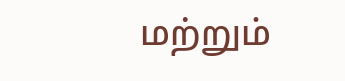மற்றும்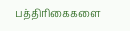பத்திரிகைகளை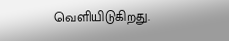வெளியிடுகிறது.